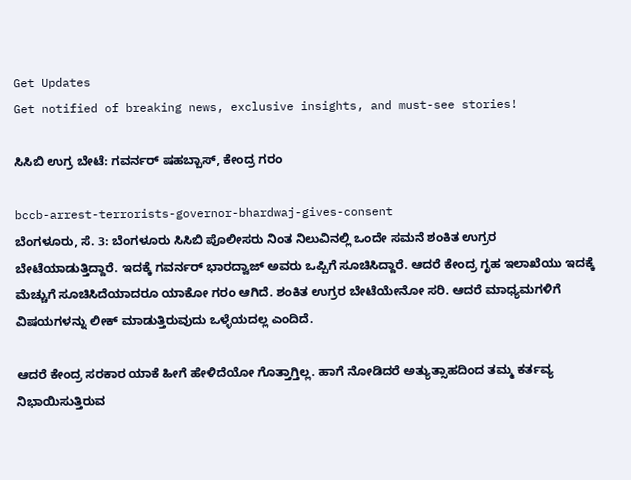Get Updates
Get notified of breaking news, exclusive insights, and must-see stories!

ಸಿಸಿಬಿ ಉಗ್ರ ಬೇಟೆ: ಗವರ್ನರ್ ಷಹಬ್ಬಾಸ್, ಕೇಂದ್ರ ಗರಂ

bccb-arrest-terrorists-governor-bhardwaj-gives-consent
ಬೆಂಗಳೂರು, ಸೆ. 3: ಬೆಂಗಳೂರು ಸಿಸಿಬಿ ಪೊಲೀಸರು ನಿಂತ ನಿಲುವಿನಲ್ಲಿ ಒಂದೇ ಸಮನೆ ಶಂಕಿತ ಉಗ್ರರ ಬೇಟೆಯಾಡುತ್ತಿದ್ದಾರೆ. ಇದಕ್ಕೆ ಗವರ್ನರ್ ಭಾರದ್ವಾಜ್ ಅವರು ಒಪ್ಪಿಗೆ ಸೂಚಿಸಿದ್ದಾರೆ. ಆದರೆ ಕೇಂದ್ರ ಗೃಹ ಇಲಾಖೆಯು ಇದಕ್ಕೆ ಮೆಚ್ಚುಗೆ ಸೂಚಿಸಿದೆಯಾದರೂ ಯಾಕೋ ಗರಂ ಆಗಿದೆ. ಶಂಕಿತ ಉಗ್ರರ ಬೇಟೆಯೇನೋ ಸರಿ. ಆದರೆ ಮಾಧ್ಯಮಗಳಿಗೆ ವಿಷಯಗಳನ್ನು ಲೀಕ್ ಮಾಡುತ್ತಿರುವುದು ಒಳ್ಳೆಯದಲ್ಲ ಎಂದಿದೆ.

ಆದರೆ ಕೇಂದ್ರ ಸರಕಾರ ಯಾಕೆ ಹೀಗೆ ಹೇಳಿದೆಯೋ ಗೊತ್ತಾಗ್ತಿಲ್ಲ. ಹಾಗೆ ನೋಡಿದರೆ ಅತ್ಯುತ್ಸಾಹದಿಂದ ತಮ್ಮ ಕರ್ತವ್ಯ ನಿಭಾಯಿಸುತ್ತಿರುವ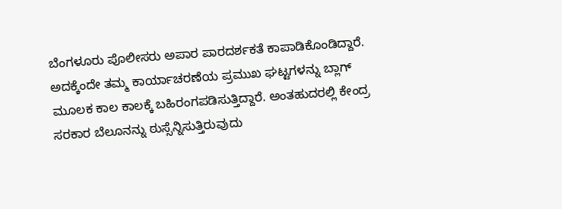ಬೆಂಗಳೂರು ಪೊಲೀಸರು ಅಪಾರ ಪಾರದರ್ಶಕತೆ ಕಾಪಾಡಿಕೊಂಡಿದ್ದಾರೆ. ಅದಕ್ಕೆಂದೇ ತಮ್ಮ ಕಾರ್ಯಾಚರಣೆಯ ಪ್ರಮುಖ ಘಟ್ಟಗಳನ್ನು ಬ್ಲಾಗ್ ಮೂಲಕ ಕಾಲ ಕಾಲಕ್ಕೆ ಬಹಿರಂಗಪಡಿಸುತ್ತಿದ್ದಾರೆ. ಅಂತಹುದರಲ್ಲಿ ಕೇಂದ್ರ ಸರಕಾರ ಬೆಲೂನನ್ನು ಠುಸ್ಸೆನ್ನಿಸುತ್ತಿರುವುದು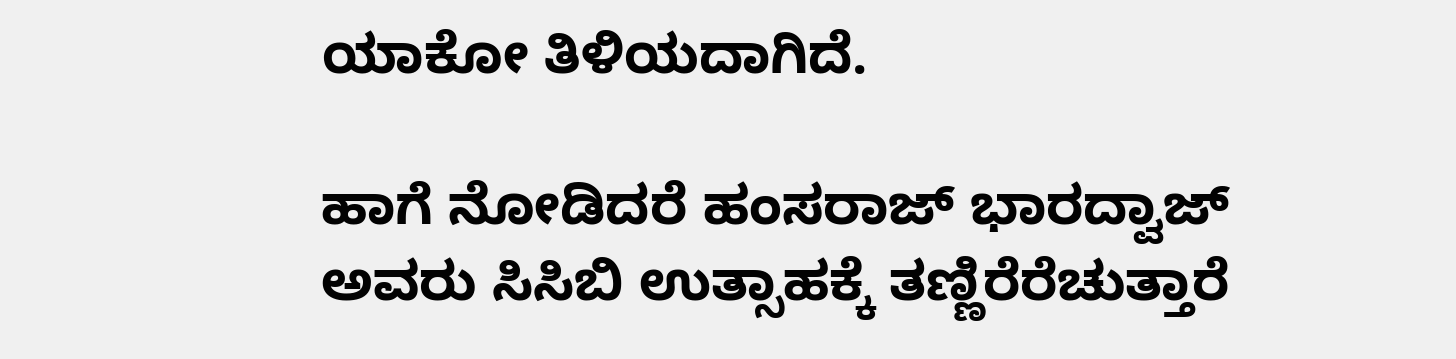ಯಾಕೋ ತಿಳಿಯದಾಗಿದೆ.

ಹಾಗೆ ನೋಡಿದರೆ ಹಂಸರಾಜ್ ಭಾರದ್ವಾಜ್ ಅವರು ಸಿಸಿಬಿ ಉತ್ಸಾಹಕ್ಕೆ ತಣ್ಣಿರೆರೆಚುತ್ತಾರೆ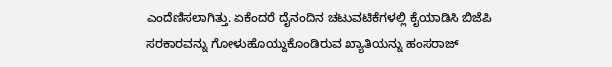ಎಂದೆಣಿಸಲಾಗಿತ್ತು. ಏಕೆಂದರೆ ದೈನಂದಿನ ಚಟುವಟಿಕೆಗಳಲ್ಲಿ ಕೈಯಾಡಿಸಿ ಬಿಜೆಪಿ ಸರಕಾರವನ್ನು ಗೋಳುಹೊಯ್ದುಕೊಂಡಿರುವ ಖ್ಯಾತಿಯನ್ನು ಹಂಸರಾಜ್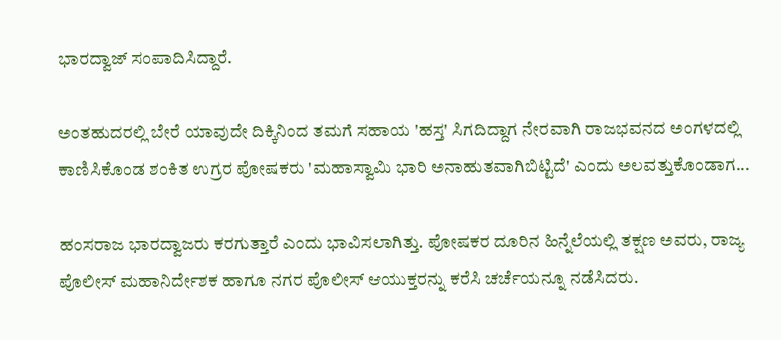ಭಾರದ್ವಾಜ್ ಸಂಪಾದಿಸಿದ್ದಾರೆ.

ಅಂತಹುದರಲ್ಲಿ ಬೇರೆ ಯಾವುದೇ ದಿಕ್ಕಿನಿಂದ ತಮಗೆ ಸಹಾಯ 'ಹಸ್ತ' ಸಿಗದಿದ್ದಾಗ ನೇರವಾಗಿ ರಾಜಭವನದ ಅಂಗಳದಲ್ಲಿ ಕಾಣಿಸಿಕೊಂಡ ಶಂಕಿತ ಉಗ್ರರ ಪೋಷಕರು 'ಮಹಾಸ್ವಾಮಿ ಭಾರಿ ಅನಾಹುತವಾಗಿಬಿಟ್ಟಿದೆ' ಎಂದು ಅಲವತ್ತುಕೊಂಡಾಗ...

ಹಂಸರಾಜ ಭಾರದ್ವಾಜರು ಕರಗುತ್ತಾರೆ ಎಂದು ಭಾವಿಸಲಾಗಿತ್ತು. ಪೋಷಕರ ದೂರಿನ ಹಿನ್ನೆಲೆಯಲ್ಲಿ ತಕ್ಷಣ ಅವರು, ರಾಜ್ಯ ಪೊಲೀಸ್ ಮಹಾನಿರ್ದೇಶಕ ಹಾಗೂ ನಗರ ಪೊಲೀಸ್ ಆಯುಕ್ತರನ್ನು ಕರೆಸಿ ಚರ್ಚೆಯನ್ನೂ ನಡೆಸಿದರು.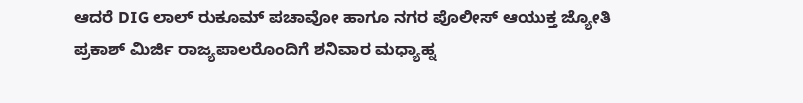ಆದರೆ DIG ಲಾಲ್ ರುಕೂಮ್ ಪಚಾವೋ ಹಾಗೂ ನಗರ ಪೊಲೀಸ್ ಆಯುಕ್ತ ಜ್ಯೋತಿ ಪ್ರಕಾಶ್ ಮಿರ್ಜಿ ರಾಜ್ಯಪಾಲರೊಂದಿಗೆ ಶನಿವಾರ ಮಧ್ಯಾಹ್ನ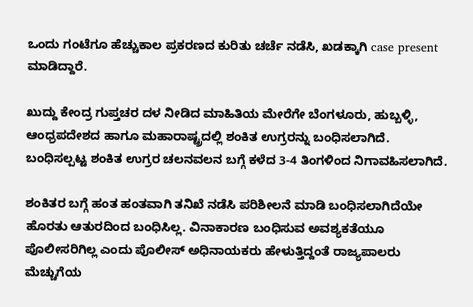ಒಂದು ಗಂಟೆಗೂ ಹೆಚ್ಚುಕಾಲ ಪ್ರಕರಣದ ಕುರಿತು ಚರ್ಚೆ ನಡೆಸಿ, ಖಡಕ್ಕಾಗಿ case present ಮಾಡಿದ್ದಾರೆ.

ಖುದ್ದು ಕೇಂದ್ರ ಗುಪ್ತಚರ ದಳ ನೀಡಿದ ಮಾಹಿತಿಯ ಮೇರೆಗೇ ಬೆಂಗಳೂರು, ಹುಬ್ಬಳ್ಳಿ, ಆಂಧ್ರಪದೇಶದ ಹಾಗೂ ಮಹಾರಾಷ್ಟ್ರದಲ್ಲಿ ಶಂಕಿತ ಉಗ್ರರನ್ನು ಬಂಧಿಸಲಾಗಿದೆ. ಬಂಧಿಸಲ್ಪಟ್ಟ ಶಂಕಿತ ಉಗ್ರರ ಚಲನವಲನ ಬಗ್ಗೆ ಕಳೆದ 3-4 ತಿಂಗಳಿಂದ ನಿಗಾವಹಿಸಲಾಗಿದೆ.

ಶಂಕಿತರ ಬಗ್ಗೆ ಹಂತ ಹಂತವಾಗಿ ತನಿಖೆ ನಡೆಸಿ ಪರಿಶೀಲನೆ ಮಾಡಿ ಬಂಧಿಸಲಾಗಿದೆಯೇ ಹೊರತು ಆತುರದಿಂದ ಬಂಧಿಸಿಲ್ಲ. ವಿನಾಕಾರಣ ಬಂಧಿಸುವ ಅವಶ್ಯಕತೆಯೂ ಪೊಲೀಸರಿಗಿಲ್ಲ ಎಂದು ಪೊಲೀಸ್ ಅಧಿನಾಯಕರು ಹೇಳುತ್ತಿದ್ದಂತೆ ರಾಜ್ಯಪಾಲರು ಮೆಚ್ಚುಗೆಯ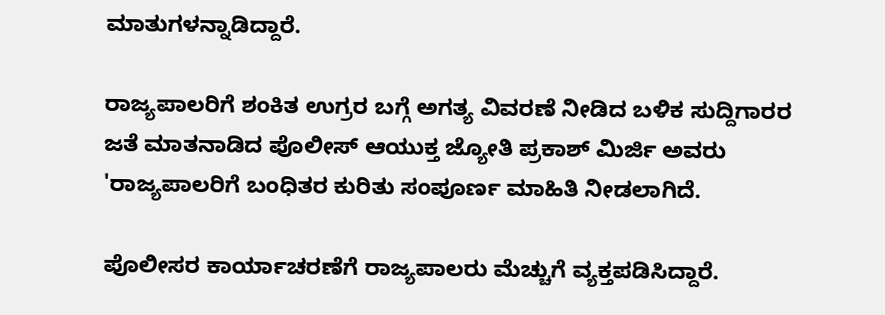ಮಾತುಗಳನ್ನಾಡಿದ್ದಾರೆ.

ರಾಜ್ಯಪಾಲರಿಗೆ ಶಂಕಿತ ಉಗ್ರರ ಬಗ್ಗೆ ಅಗತ್ಯ ವಿವರಣೆ ನೀಡಿದ ಬಳಿಕ ಸುದ್ದಿಗಾರರ ಜತೆ ಮಾತನಾಡಿದ ಪೊಲೀಸ್‌ ಆಯುಕ್ತ ಜ್ಯೋತಿ ಪ್ರಕಾಶ್‌ ಮಿರ್ಜಿ ಅವರು 'ರಾಜ್ಯಪಾಲರಿಗೆ ಬಂಧಿತರ ಕುರಿತು ಸಂಪೂರ್ಣ ಮಾಹಿತಿ ನೀಡಲಾಗಿದೆ.

ಪೊಲೀಸರ ಕಾರ್ಯಾಚರಣೆಗೆ ರಾಜ್ಯಪಾಲರು ಮೆಚ್ಚುಗೆ ವ್ಯಕ್ತಪಡಿಸಿದ್ದಾರೆ.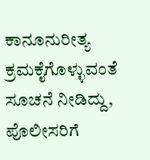ಕಾನೂನುರೀತ್ಯ ಕ್ರಮಕೈಗೊಳ್ಳುವಂತೆ ಸೂಚನೆ ನೀಡಿದ್ದು, ಪೊಲೀಸರಿಗೆ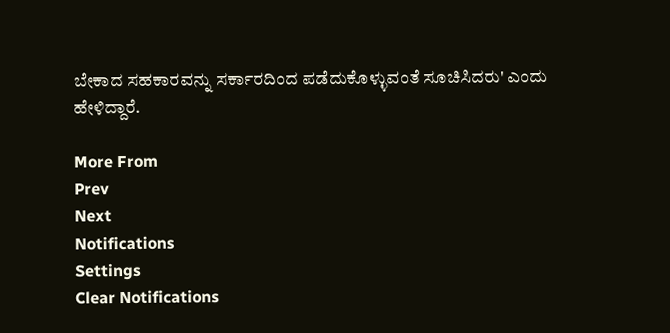ಬೇಕಾದ ಸಹಕಾರವನ್ನು ಸರ್ಕಾರದಿಂದ ಪಡೆದುಕೊಳ್ಳುವಂತೆ ಸೂಚಿಸಿದರು' ಎಂದು ಹೇಳಿದ್ದಾರೆ.

More From
Prev
Next
Notifications
Settings
Clear Notifications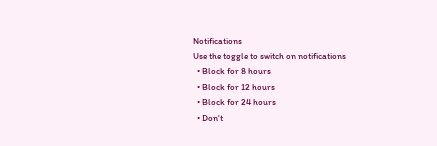Notifications
Use the toggle to switch on notifications
  • Block for 8 hours
  • Block for 12 hours
  • Block for 24 hours
  • Don't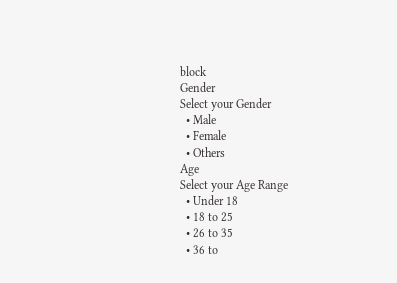block
Gender
Select your Gender
  • Male
  • Female
  • Others
Age
Select your Age Range
  • Under 18
  • 18 to 25
  • 26 to 35
  • 36 to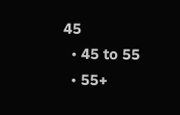45
  • 45 to 55
  • 55+